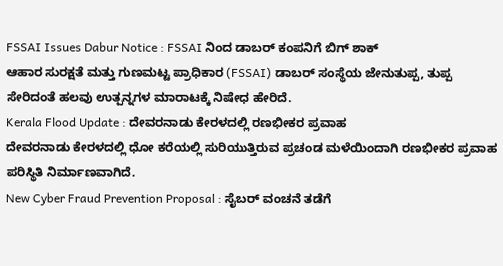FSSAI Issues Dabur Notice : FSSAI ನಿಂದ ಡಾಬರ್ ಕಂಪನಿಗೆ ಬಿಗ್ ಶಾಕ್
ಆಹಾರ ಸುರಕ್ಷತೆ ಮತ್ತು ಗುಣಮಟ್ಟ ಪ್ರಾಧಿಕಾರ (FSSAI) ಡಾಬರ್ ಸಂಸ್ಥೆಯ ಜೇನುತುಪ್ಪ, ತುಪ್ಪ ಸೇರಿದಂತೆ ಹಲವು ಉತ್ಪನ್ನಗಳ ಮಾರಾಟಕ್ಕೆ ನಿಷೇಧ ಹೇರಿದೆ.
Kerala Flood Update : ದೇವರನಾಡು ಕೇರಳದಲ್ಲಿ ರಣಭೀಕರ ಪ್ರವಾಹ
ದೇವರನಾಡು ಕೇರಳದಲ್ಲಿ ಧೋ ಕರೆಯಲ್ಲಿ ಸುರಿಯುತ್ತಿರುವ ಪ್ರಚಂಡ ಮಳೆಯಿಂದಾಗಿ ರಣಭೀಕರ ಪ್ರವಾಹ ಪರಿಸ್ಥಿತಿ ನಿರ್ಮಾಣವಾಗಿದೆ.
New Cyber Fraud Prevention Proposal : ಸೈಬರ್ ವಂಚನೆ ತಡೆಗೆ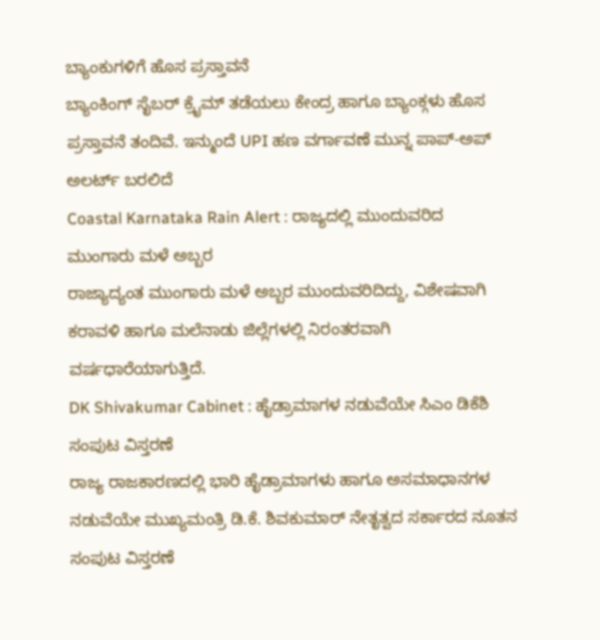ಬ್ಯಾಂಕುಗಳಿಗೆ ಹೊಸ ಪ್ರಸ್ತಾವನೆ
ಬ್ಯಾಂಕಿಂಗ್ ಸೈಬರ್ ಕ್ರೈಮ್ ತಡೆಯಲು ಕೇಂದ್ರ ಹಾಗೂ ಬ್ಯಾಂಕ್ಗಳು ಹೊಸ ಪ್ರಸ್ತಾವನೆ ತಂದಿವೆ. ಇನ್ಮುಂದೆ UPI ಹಣ ವರ್ಗಾವಣೆ ಮುನ್ನ ಪಾಪ್-ಅಪ್ ಅಲರ್ಟ್ ಬರಲಿದೆ
Coastal Karnataka Rain Alert : ರಾಜ್ಯದಲ್ಲಿ ಮುಂದುವರಿದ ಮುಂಗಾರು ಮಳೆ ಅಬ್ಬರ
ರಾಜ್ಯಾದ್ಯಂತ ಮುಂಗಾರು ಮಳೆ ಅಬ್ಬರ ಮುಂದುವರಿದಿದ್ದು, ವಿಶೇಷವಾಗಿ ಕರಾವಳಿ ಹಾಗೂ ಮಲೆನಾಡು ಜಿಲ್ಲೆಗಳಲ್ಲಿ ನಿರಂತರವಾಗಿ ವರ್ಷಧಾರೆಯಾಗುತ್ತಿದೆ.
DK Shivakumar Cabinet : ಹೈಡ್ರಾಮಾಗಳ ನಡುವೆಯೇ ಸಿಎಂ ಡಿಕೆಶಿ ಸಂಪುಟ ವಿಸ್ತರಣೆ
ರಾಜ್ಯ ರಾಜಕಾರಣದಲ್ಲಿ ಭಾರಿ ಹೈಡ್ರಾಮಾಗಳು ಹಾಗೂ ಅಸಮಾಧಾನಗಳ ನಡುವೆಯೇ ಮುಖ್ಯಮಂತ್ರಿ ಡಿ.ಕೆ. ಶಿವಕುಮಾರ್ ನೇತೃತ್ವದ ಸರ್ಕಾರದ ನೂತನ ಸಂಪುಟ ವಿಸ್ತರಣೆ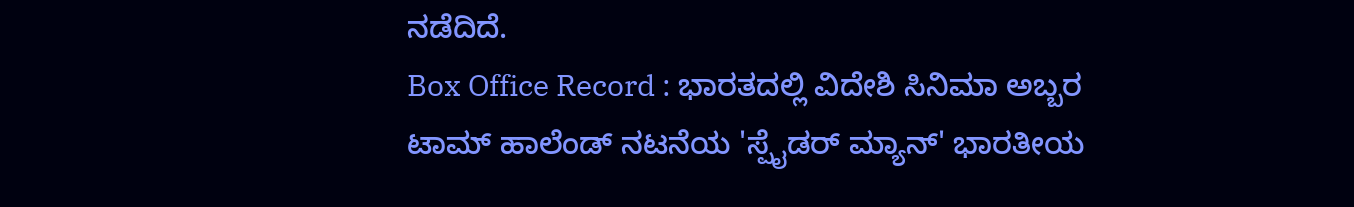ನಡೆದಿದೆ.
Box Office Record : ಭಾರತದಲ್ಲಿ ವಿದೇಶಿ ಸಿನಿಮಾ ಅಬ್ಬರ
ಟಾಮ್ ಹಾಲೆಂಡ್ ನಟನೆಯ 'ಸ್ಪೈಡರ್ ಮ್ಯಾನ್' ಭಾರತೀಯ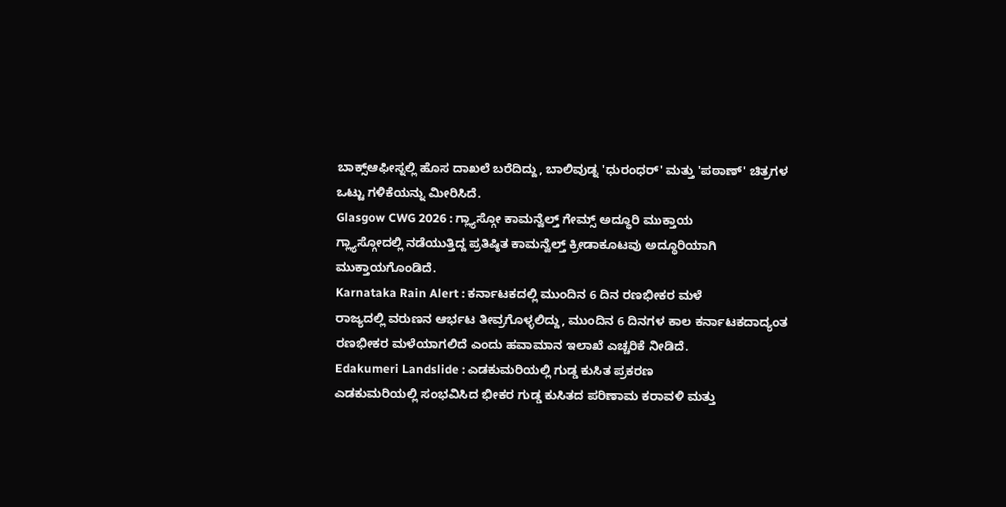ಬಾಕ್ಸ್ಆಫೀಸ್ನಲ್ಲಿ ಹೊಸ ದಾಖಲೆ ಬರೆದಿದ್ದು, ಬಾಲಿವುಡ್ನ 'ಧುರಂಧರ್' ಮತ್ತು 'ಪಠಾಣ್' ಚಿತ್ರಗಳ ಒಟ್ಟು ಗಳಿಕೆಯನ್ನು ಮೀರಿಸಿದೆ.
Glasgow CWG 2026 : ಗ್ಲ್ಯಾಸ್ಗೋ ಕಾಮನ್ವೆಲ್ತ್ ಗೇಮ್ಸ್ ಅದ್ಧೂರಿ ಮುಕ್ತಾಯ
ಗ್ಲ್ಯಾಸ್ಗೋದಲ್ಲಿ ನಡೆಯುತ್ತಿದ್ದ ಪ್ರತಿಷ್ಠಿತ ಕಾಮನ್ವೆಲ್ತ್ ಕ್ರೀಡಾಕೂಟವು ಅದ್ಧೂರಿಯಾಗಿ ಮುಕ್ತಾಯಗೊಂಡಿದೆ.
Karnataka Rain Alert : ಕರ್ನಾಟಕದಲ್ಲಿ ಮುಂದಿನ 6 ದಿನ ರಣಭೀಕರ ಮಳೆ
ರಾಜ್ಯದಲ್ಲಿ ವರುಣನ ಆರ್ಭಟ ತೀವ್ರಗೊಳ್ಳಲಿದ್ದು, ಮುಂದಿನ 6 ದಿನಗಳ ಕಾಲ ಕರ್ನಾಟಕದಾದ್ಯಂತ ರಣಭೀಕರ ಮಳೆಯಾಗಲಿದೆ ಎಂದು ಹವಾಮಾನ ಇಲಾಖೆ ಎಚ್ಚರಿಕೆ ನೀಡಿದೆ.
Edakumeri Landslide : ಎಡಕುಮರಿಯಲ್ಲಿ ಗುಡ್ಡ ಕುಸಿತ ಪ್ರಕರಣ
ಎಡಕುಮರಿಯಲ್ಲಿ ಸಂಭವಿಸಿದ ಭೀಕರ ಗುಡ್ಡ ಕುಸಿತದ ಪರಿಣಾಮ ಕರಾವಳಿ ಮತ್ತು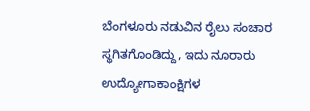ಬೆಂಗಳೂರು ನಡುವಿನ ರೈಲು ಸಂಚಾರ ಸ್ಥಗಿತಗೊಂಡಿದ್ದು, ಇದು ನೂರಾರು ಉದ್ಯೋಗಾಕಾಂಕ್ಷಿಗಳ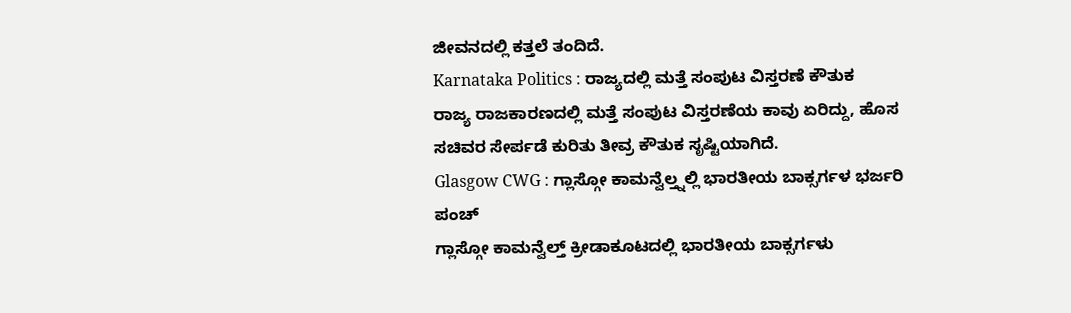ಜೀವನದಲ್ಲಿ ಕತ್ತಲೆ ತಂದಿದೆ.
Karnataka Politics : ರಾಜ್ಯದಲ್ಲಿ ಮತ್ತೆ ಸಂಪುಟ ವಿಸ್ತರಣೆ ಕೌತುಕ
ರಾಜ್ಯ ರಾಜಕಾರಣದಲ್ಲಿ ಮತ್ತೆ ಸಂಪುಟ ವಿಸ್ತರಣೆಯ ಕಾವು ಏರಿದ್ದು, ಹೊಸ ಸಚಿವರ ಸೇರ್ಪಡೆ ಕುರಿತು ತೀವ್ರ ಕೌತುಕ ಸೃಷ್ಟಿಯಾಗಿದೆ.
Glasgow CWG : ಗ್ಲಾಸ್ಗೋ ಕಾಮನ್ವೆಲ್ತ್ನಲ್ಲಿ ಭಾರತೀಯ ಬಾಕ್ಸರ್ಗಳ ಭರ್ಜರಿ ಪಂಚ್
ಗ್ಲಾಸ್ಗೋ ಕಾಮನ್ವೆಲ್ತ್ ಕ್ರೀಡಾಕೂಟದಲ್ಲಿ ಭಾರತೀಯ ಬಾಕ್ಸರ್ಗಳು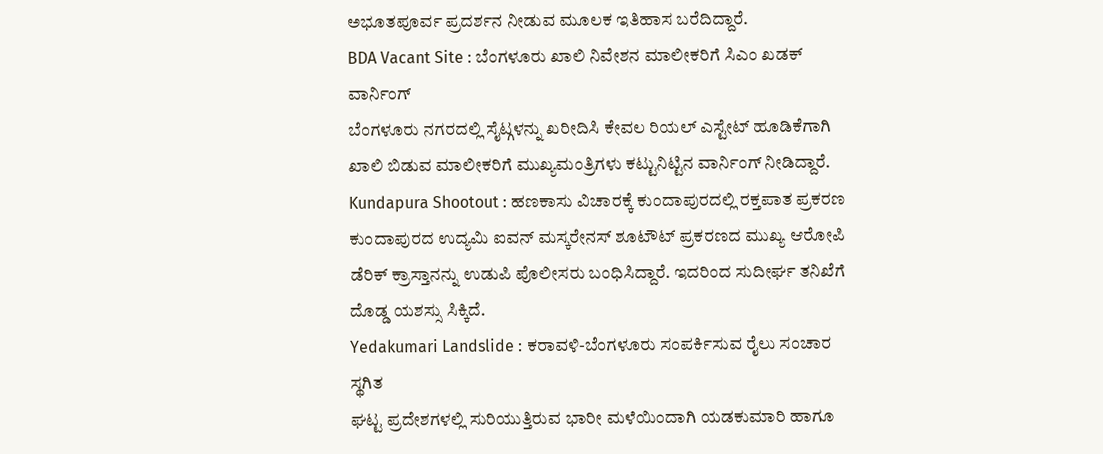ಅಭೂತಪೂರ್ವ ಪ್ರದರ್ಶನ ನೀಡುವ ಮೂಲಕ ಇತಿಹಾಸ ಬರೆದಿದ್ದಾರೆ.
BDA Vacant Site : ಬೆಂಗಳೂರು ಖಾಲಿ ನಿವೇಶನ ಮಾಲೀಕರಿಗೆ ಸಿಎಂ ಖಡಕ್ ವಾರ್ನಿಂಗ್
ಬೆಂಗಳೂರು ನಗರದಲ್ಲಿ ಸೈಟ್ಗಳನ್ನು ಖರೀದಿಸಿ ಕೇವಲ ರಿಯಲ್ ಎಸ್ಟೇಟ್ ಹೂಡಿಕೆಗಾಗಿ ಖಾಲಿ ಬಿಡುವ ಮಾಲೀಕರಿಗೆ ಮುಖ್ಯಮಂತ್ರಿಗಳು ಕಟ್ಟುನಿಟ್ಟಿನ ವಾರ್ನಿಂಗ್ ನೀಡಿದ್ದಾರೆ.
Kundapura Shootout : ಹಣಕಾಸು ವಿಚಾರಕ್ಕೆ ಕುಂದಾಪುರದಲ್ಲಿ ರಕ್ತಪಾತ ಪ್ರಕರಣ
ಕುಂದಾಪುರದ ಉದ್ಯಮಿ ಐವನ್ ಮಸ್ಕರೇನಸ್ ಶೂಟೌಟ್ ಪ್ರಕರಣದ ಮುಖ್ಯ ಆರೋಪಿ ಡೆರಿಕ್ ಕ್ರಾಸ್ತಾನನ್ನು ಉಡುಪಿ ಪೊಲೀಸರು ಬಂಧಿಸಿದ್ದಾರೆ. ಇದರಿಂದ ಸುದೀರ್ಘ ತನಿಖೆಗೆ ದೊಡ್ಡ ಯಶಸ್ಸು ಸಿಕ್ಕಿದೆ.
Yedakumari Landslide : ಕರಾವಳಿ-ಬೆಂಗಳೂರು ಸಂಪರ್ಕಿಸುವ ರೈಲು ಸಂಚಾರ ಸ್ಥಗಿತ
ಘಟ್ಟ ಪ್ರದೇಶಗಳಲ್ಲಿ ಸುರಿಯುತ್ತಿರುವ ಭಾರೀ ಮಳೆಯಿಂದಾಗಿ ಯಡಕುಮಾರಿ ಹಾಗೂ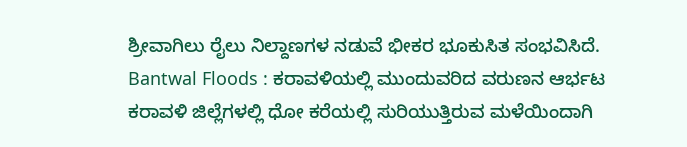ಶ್ರೀವಾಗಿಲು ರೈಲು ನಿಲ್ದಾಣಗಳ ನಡುವೆ ಭೀಕರ ಭೂಕುಸಿತ ಸಂಭವಿಸಿದೆ.
Bantwal Floods : ಕರಾವಳಿಯಲ್ಲಿ ಮುಂದುವರಿದ ವರುಣನ ಆರ್ಭಟ
ಕರಾವಳಿ ಜಿಲ್ಲೆಗಳಲ್ಲಿ ಧೋ ಕರೆಯಲ್ಲಿ ಸುರಿಯುತ್ತಿರುವ ಮಳೆಯಿಂದಾಗಿ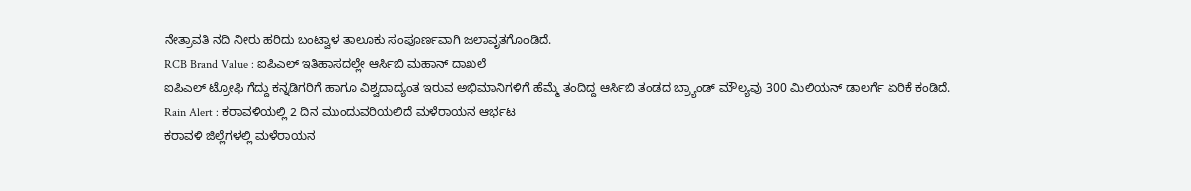ನೇತ್ರಾವತಿ ನದಿ ನೀರು ಹರಿದು ಬಂಟ್ವಾಳ ತಾಲೂಕು ಸಂಪೂರ್ಣವಾಗಿ ಜಲಾವೃತಗೊಂಡಿದೆ.
RCB Brand Value : ಐಪಿಎಲ್ ಇತಿಹಾಸದಲ್ಲೇ ಆರ್ಸಿಬಿ ಮಹಾನ್ ದಾಖಲೆ
ಐಪಿಎಲ್ ಟ್ರೋಫಿ ಗೆದ್ದು ಕನ್ನಡಿಗರಿಗೆ ಹಾಗೂ ವಿಶ್ವದಾದ್ಯಂತ ಇರುವ ಅಭಿಮಾನಿಗಳಿಗೆ ಹೆಮ್ಮೆ ತಂದಿದ್ದ ಆರ್ಸಿಬಿ ತಂಡದ ಬ್ರ್ಯಾಂಡ್ ಮೌಲ್ಯವು 300 ಮಿಲಿಯನ್ ಡಾಲರ್ಗೆ ಏರಿಕೆ ಕಂಡಿದೆ.
Rain Alert : ಕರಾವಳಿಯಲ್ಲಿ 2 ದಿನ ಮುಂದುವರಿಯಲಿದೆ ಮಳೆರಾಯನ ಆರ್ಭಟ
ಕರಾವಳಿ ಜಿಲ್ಲೆಗಳಲ್ಲಿ ಮಳೆರಾಯನ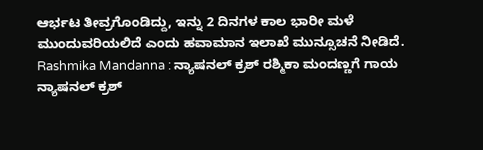ಆರ್ಭಟ ತೀವ್ರಗೊಂಡಿದ್ದು, ಇನ್ನು 2 ದಿನಗಳ ಕಾಲ ಭಾರೀ ಮಳೆ ಮುಂದುವರಿಯಲಿದೆ ಎಂದು ಹವಾಮಾನ ಇಲಾಖೆ ಮುನ್ಸೂಚನೆ ನೀಡಿದೆ.
Rashmika Mandanna : ನ್ಯಾಷನಲ್ ಕ್ರಶ್ ರಶ್ಮಿಕಾ ಮಂದಣ್ಣಗೆ ಗಾಯ
ನ್ಯಾಷನಲ್ ಕ್ರಶ್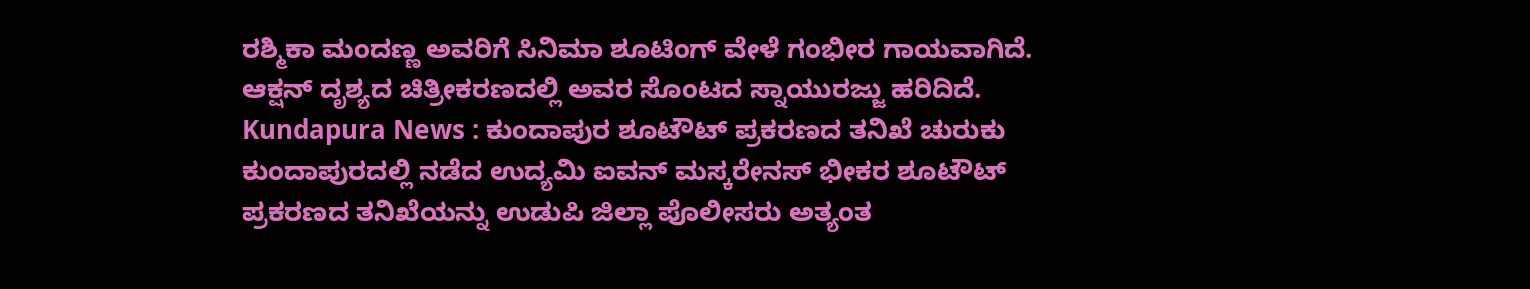ರಶ್ಮಿಕಾ ಮಂದಣ್ಣ ಅವರಿಗೆ ಸಿನಿಮಾ ಶೂಟಿಂಗ್ ವೇಳೆ ಗಂಭೀರ ಗಾಯವಾಗಿದೆ. ಆಕ್ಷನ್ ದೃಶ್ಯದ ಚಿತ್ರೀಕರಣದಲ್ಲಿ ಅವರ ಸೊಂಟದ ಸ್ನಾಯುರಜ್ಜು ಹರಿದಿದೆ.
Kundapura News : ಕುಂದಾಪುರ ಶೂಟೌಟ್ ಪ್ರಕರಣದ ತನಿಖೆ ಚುರುಕು
ಕುಂದಾಪುರದಲ್ಲಿ ನಡೆದ ಉದ್ಯಮಿ ಐವನ್ ಮಸ್ಕರೇನಸ್ ಭೀಕರ ಶೂಟೌಟ್ ಪ್ರಕರಣದ ತನಿಖೆಯನ್ನು ಉಡುಪಿ ಜಿಲ್ಲಾ ಪೊಲೀಸರು ಅತ್ಯಂತ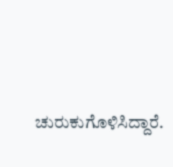ಚುರುಕುಗೊಳಿಸಿದ್ದಾರೆ.